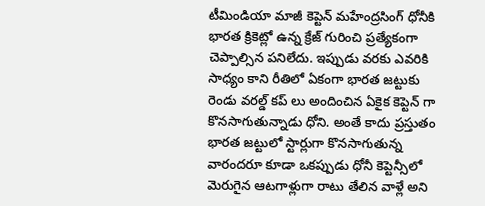టీమిండియా మాజీ కెప్టెన్ మహేంద్రసింగ్ ధోనీకి భారత క్రికెట్లో ఉన్న క్రేజ్ గురించి ప్రత్యేకంగా చెప్పాల్సిన పనిలేదు. ఇప్పుడు వరకు ఎవరికి  సాధ్యం కాని రీతిలో ఏకంగా భారత జట్టుకు రెండు వరల్డ్ కప్ లు అందించిన ఏకైక కెప్టెన్ గా కొనసాగుతున్నాడు ధోని. అంతే కాదు ప్రస్తుతం భారత జట్టులో స్టార్లుగా కొనసాగుతున్న వారందరూ కూడా ఒకప్పుడు ధోనీ కెప్టెన్సీలో మెరుగైన ఆటగాళ్లుగా రాటు తేలిన వాళ్లే అని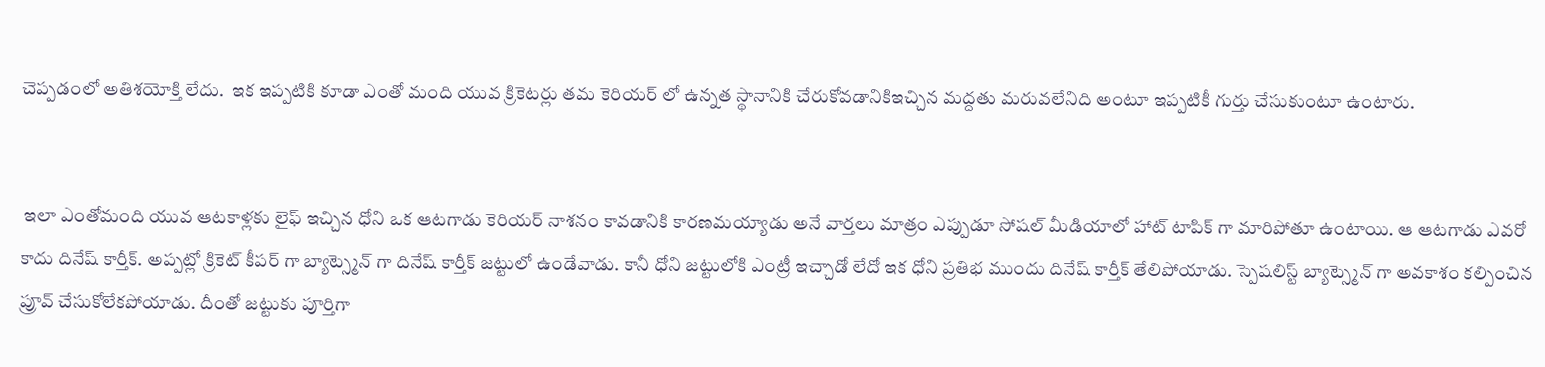చెప్పడంలో అతిశయోక్తి లేదు.  ఇక ఇప్పటికి కూడా ఎంతో మంది యువ క్రికెటర్లు తమ కెరియర్ లో ఉన్నత స్థానానికి చేరుకోవడానికిఇచ్చిన మద్దతు మరువలేనిది అంటూ ఇప్పటికీ గుర్తు చేసుకుంటూ ఉంటారు.


 ఇలా ఎంతోమంది యువ ఆటకాళ్లకు లైఫ్ ఇచ్చిన ధోని ఒక ఆటగాడు కెరియర్ నాశనం కావడానికి కారణమయ్యాడు అనే వార్తలు మాత్రం ఎప్పుడూ సోషల్ మీడియాలో హాట్ టాపిక్ గా మారిపోతూ ఉంటాయి. ఆ ఆటగాడు ఎవరో కాదు దినేష్ కార్తీక్. అప్పట్లో క్రికెట్ కీపర్ గా బ్యాట్స్మెన్ గా దినేష్ కార్తీక్ జట్టులో ఉండేవాడు. కానీ ధోని జట్టులోకి ఎంట్రీ ఇచ్చాడో లేదో ఇక ధోని ప్రతిభ ముందు దినేష్ కార్తీక్ తేలిపోయాడు. స్పెషలిస్ట్ బ్యాట్స్మెన్ గా అవకాశం కల్పించిన ప్రూవ్ చేసుకోలేకపోయాడు. దీంతో జట్టుకు పూర్తిగా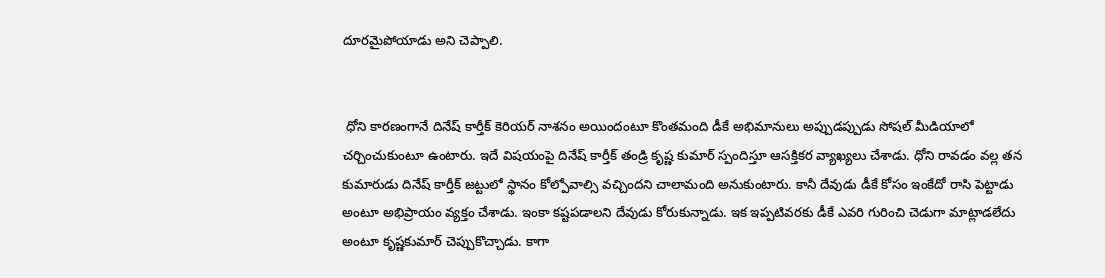దూరమైపోయాడు అని చెప్పాలి.


 ధోని కారణంగానే దినేష్ కార్తీక్ కెరియర్ నాశనం అయిందంటూ కొంతమంది డీకే అభిమానులు అప్పుడప్పుడు సోషల్ మీడియాలో చర్చించుకుంటూ ఉంటారు. ఇదే విషయంపై దినేష్ కార్తీక్ తండ్రి కృష్ణ కుమార్ స్పందిస్తూ ఆసక్తికర వ్యాఖ్యలు చేశాడు. ధోని రావడం వల్ల తన కుమారుడు దినేష్ కార్తీక్ జట్టులో స్థానం కోల్పోవాల్సి వచ్చిందని చాలామంది అనుకుంటారు. కానీ దేవుడు డీకే కోసం ఇంకేదో రాసి పెట్టాడు అంటూ అభిప్రాయం వ్యక్తం చేశాడు. ఇంకా కష్టపడాలని దేవుడు కోరుకున్నాడు. ఇక ఇప్పటివరకు డీకే ఎవరి గురించి చెడుగా మాట్లాడలేదు అంటూ కృష్ణకుమార్ చెప్పుకొచ్చాడు. కాగా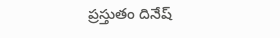ప్రస్తుతం దినేష్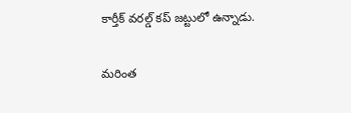కార్తీక్ వరల్డ్ కప్ జట్టులో ఉన్నాడు.

మరింత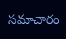సమాచారం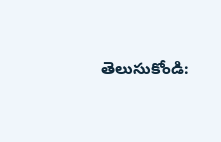తెలుసుకోండి: